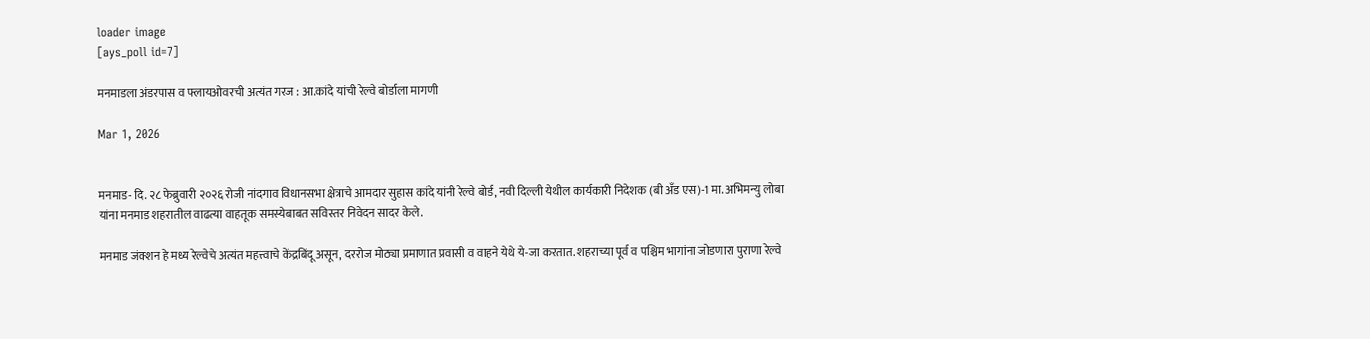loader image
[ays_poll id=7]

मनमाडला अंडरपास व फ्लायओवरची अत्यंत गरज : आ.कांदे यांची रेल्वे बोर्डाला मागणी

Mar 1, 2026


मनमाड- दि. २८ फेब्रुवारी २०२६ रोजी नांदगाव विधानसभा क्षेत्राचे आमदार सुहास कांदे यांनी रेल्वे बोर्ड, नवी दिल्ली येथील कार्यकारी निदेशक (बी अँड एस)-1 मा. अभिमन्यु लोबा यांना मनमाड शहरातील वाढत्या वाहतूक समस्येबाबत सविस्तर निवेदन सादर केले.

मनमाड जंक्शन हे मध्य रेल्वेचे अत्यंत महत्त्वाचे केंद्रबिंदू असून, दररोज मोठ्या प्रमाणात प्रवासी व वाहने येथे ये-जा करतात. शहराच्या पूर्व व पश्चिम भागांना जोडणारा पुराणा रेल्वे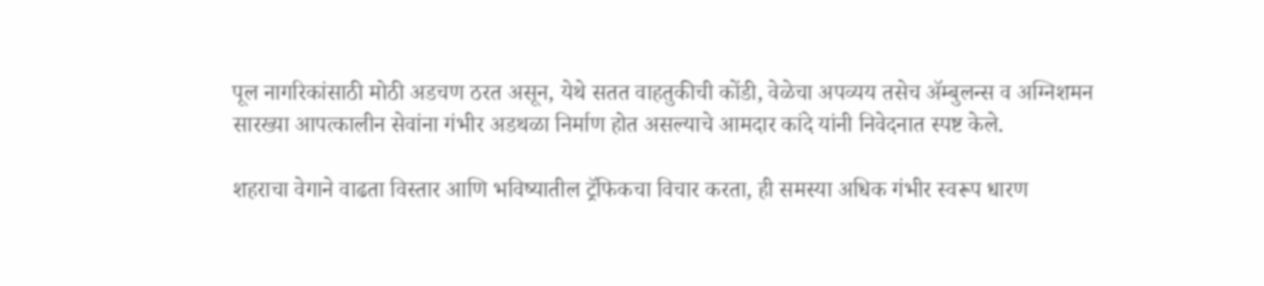पूल नागरिकांसाठी मोठी अडचण ठरत असून, येथे सतत वाहतुकीची कोंडी, वेळेचा अपव्यय तसेच ॲम्बुलन्स व अग्निशमन सारख्या आपत्कालीन सेवांना गंभीर अडथळा निर्माण होत असल्याचे आमदार कांदे यांनी निवेदनात स्पष्ट केले.

शहराचा वेगाने वाढता विस्तार आणि भविष्यातील ट्रॅफिकचा विचार करता, ही समस्या अधिक गंभीर स्वरूप धारण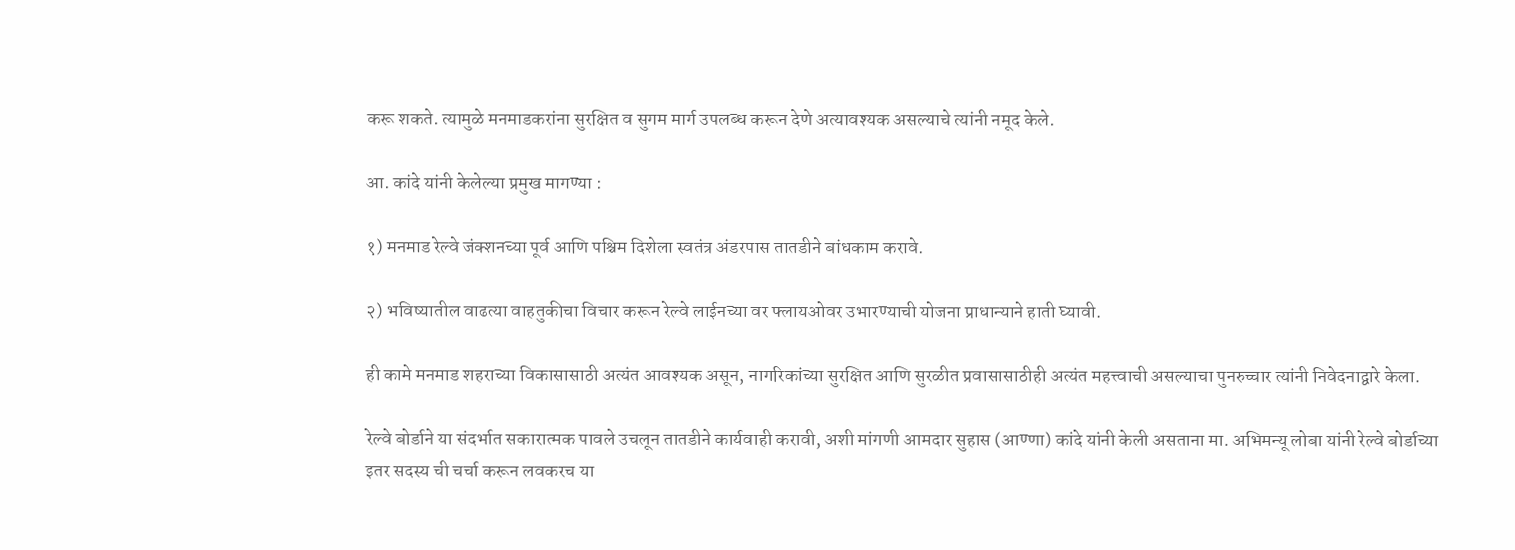करू शकते. त्यामुळे मनमाडकरांना सुरक्षित व सुगम मार्ग उपलब्ध करून देणे अत्यावश्यक असल्याचे त्यांनी नमूद केले.

आ. कांदे यांनी केलेल्या प्रमुख मागण्या :

१) मनमाड रेल्वे जंक्शनच्या पूर्व आणि पश्चिम दिशेला स्वतंत्र अंडरपास तातडीने बांधकाम करावे.

२) भविष्यातील वाढत्या वाहतुकीचा विचार करून रेल्वे लाईनच्या वर फ्लायओवर उभारण्याची योजना प्राधान्याने हाती घ्यावी.

ही कामे मनमाड शहराच्या विकासासाठी अत्यंत आवश्यक असून, नागरिकांच्या सुरक्षित आणि सुरळीत प्रवासासाठीही अत्यंत महत्त्वाची असल्याचा पुनरुच्चार त्यांनी निवेदनाद्वारे केला.

रेल्वे बोर्डाने या संदर्भात सकारात्मक पावले उचलून तातडीने कार्यवाही करावी, अशी मांगणी आमदार सुहास (आण्णा) कांदे यांनी केली असताना मा. अभिमन्यू लोबा यांनी रेल्वे बोर्डाच्या इतर सदस्य ची चर्चा करून लवकरच या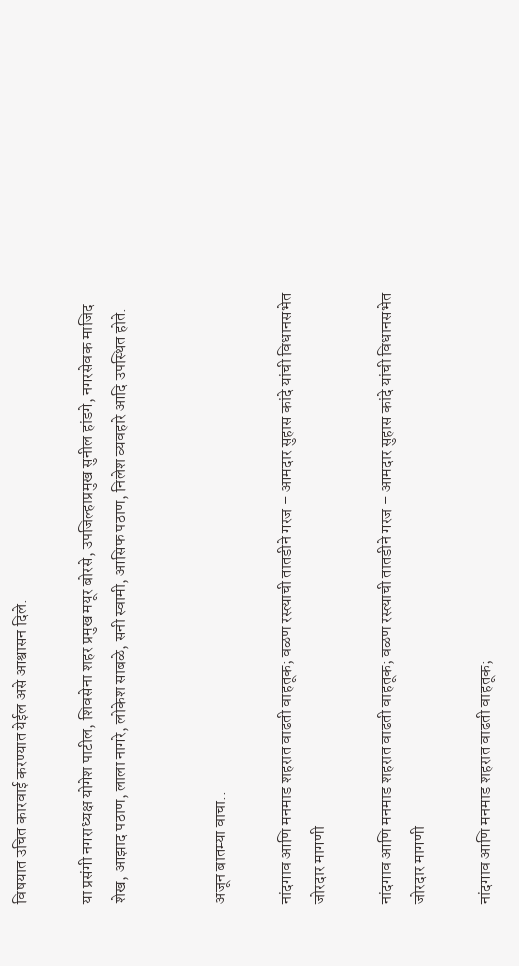विषयात उचित कारवाई करण्यात येईल असे आश्वासन दिले.

या प्रसंगी नगराध्यक्ष योगेश पाटील, शिवसेना शहर प्रमुख मयूर बोरसे, उपजिल्हाप्रमुख सुनील हांडगे, नगरसेवक माजिद शेख, आझाद पठाण, लाला नागरे, लोकेश साबळे, सनी स्वामी, आसिफ पठाण, निलेश व्यवहारे आदि उपस्थित होते.


अजून बातम्या वाचा..

नांदगाव आणि मनमाड शहरात वाढती वाहतूक; वळण रस्त्याची तातडीने गरज – आमदार सुहास कांदे यांची विधानसभेत जोरदार मागणी

नांदगाव आणि मनमाड शहरात वाढती वाहतूक; वळण रस्त्याची तातडीने गरज – आमदार सुहास कांदे यांची विधानसभेत जोरदार मागणी

नांदगाव आणि मनमाड शहरात वाढती वाहतूक;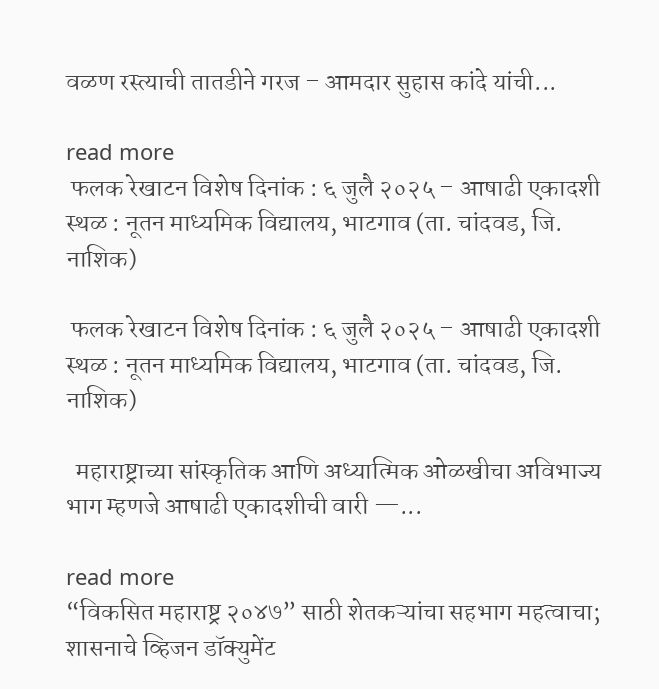वळण रस्त्याची तातडीने गरज – आमदार सुहास कांदे यांची...

read more
 फलक रेखाटन विशेष दिनांक : ६ जुलै २०२५ – आषाढी एकादशी स्थळ : नूतन माध्यमिक विद्यालय, भाटगाव (ता. चांदवड, जि. नाशिक)

 फलक रेखाटन विशेष दिनांक : ६ जुलै २०२५ – आषाढी एकादशी स्थळ : नूतन माध्यमिक विद्यालय, भाटगाव (ता. चांदवड, जि. नाशिक)

  महाराष्ट्राच्या सांस्कृतिक आणि अध्यात्मिक ओळखीचा अविभाज्य भाग म्हणजे आषाढी एकादशीची वारी —...

read more
“विकसित महाराष्ट्र २०४७” साठी शेतकऱ्यांचा सहभाग महत्वाचा; शासनाचे व्हिजन डॉक्युमेंट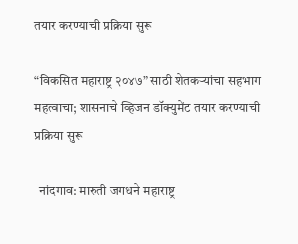तयार करण्याची प्रक्रिया सुरू

“विकसित महाराष्ट्र २०४७” साठी शेतकऱ्यांचा सहभाग महत्वाचा; शासनाचे व्हिजन डॉक्युमेंट तयार करण्याची प्रक्रिया सुरू

  नांदगाव: मारुती जगधने महाराष्ट्र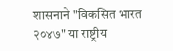शासनाने "विकसित भारत २०४७" या राष्ट्रीय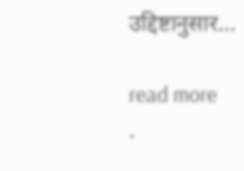उद्दिष्टानुसार...

read more
.